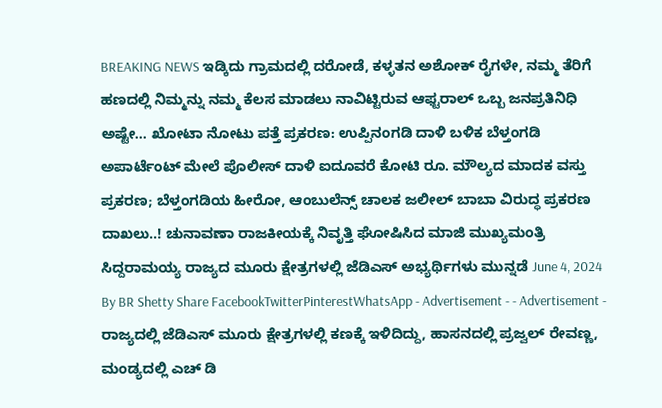BREAKING NEWS ಇಡ್ಕಿದು ಗ್ರಾಮದಲ್ಲಿ ದರೋಡೆ, ಕಳ್ಳತನ ಅಶೋಕ್ ರೈಗಳೇ, ನಮ್ಮ ತೆರಿಗೆ ಹಣದಲ್ಲಿ ನಿಮ್ಮನ್ನು ನಮ್ಮ ಕೆಲಸ ಮಾಡಲು ನಾವಿಟ್ಟಿರುವ ಆಫ್ಟರಾಲ್ ಒಬ್ಬ ಜನಪ್ರತಿನಿಧಿ ಅಷ್ಟೇ… ಖೋಟಾ ನೋಟು ಪತ್ತೆ ಪ್ರಕರಣ: ಉಪ್ಪಿನಂಗಡಿ ದಾಳಿ ಬಳಿಕ ಬೆಳ್ತಂಗಡಿ ಅಪಾರ್ಟೆಂಟ್ ಮೇಲೆ ಪೊಲೀಸ್ ದಾಳಿ ಐದೂವರೆ ಕೋಟಿ ರೂ. ಮೌಲ್ಯದ ಮಾದಕ ವಸ್ತು ಪ್ರಕರಣ; ಬೆಳ್ತಂಗಡಿಯ ಹೀರೋ, ಆಂಬುಲೆನ್ಸ್ ಚಾಲಕ ಜಲೀಲ್ ಬಾಬಾ ವಿರುದ್ಧ ಪ್ರಕರಣ ದಾಖಲು..! ಚುನಾವಣಾ ರಾಜಕೀಯಕ್ಕೆ ನಿವೃತ್ತಿ ಘೋಷಿಸಿದ ಮಾಜಿ ಮುಖ್ಯಮಂತ್ರಿ ಸಿದ್ದರಾಮಯ್ಯ ರಾಜ್ಯದ ಮೂರು ಕ್ಷೇತ್ರಗಳಲ್ಲಿ ಜೆಡಿಎಸ್ ಅಭ್ಯರ್ಥಿಗಳು ಮುನ್ನಡೆ June 4, 2024 By BR Shetty Share FacebookTwitterPinterestWhatsApp - Advertisement - - Advertisement - ರಾಜ್ಯದಲ್ಲಿ ಜೆಡಿಎಸ್ ಮೂರು ಕ್ಷೇತ್ರಗಳಲ್ಲಿ ಕಣಕ್ಕೆ ಇಳಿದಿದ್ದು, ಹಾಸನದಲ್ಲಿ ಪ್ರಜ್ವಲ್ ರೇವಣ್ಣ, ಮಂಡ್ಯದಲ್ಲಿ ಎಚ್ ಡಿ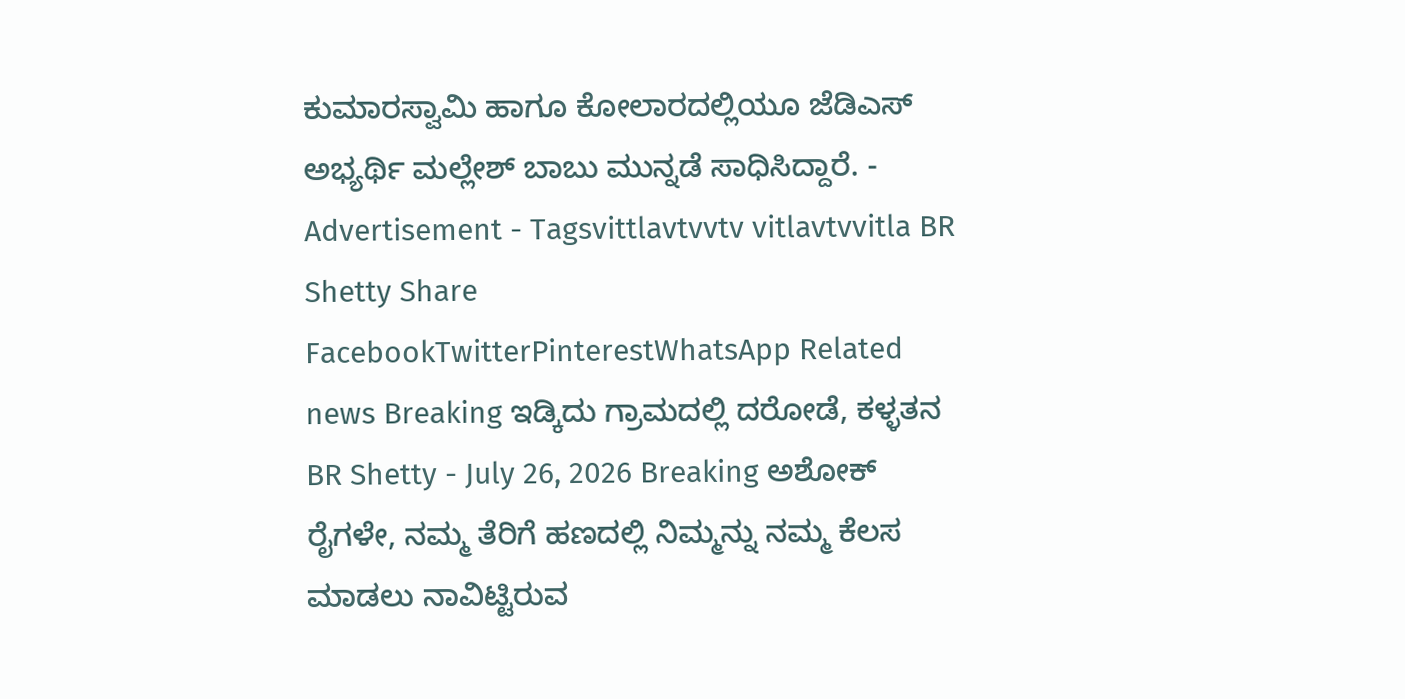ಕುಮಾರಸ್ವಾಮಿ ಹಾಗೂ ಕೋಲಾರದಲ್ಲಿಯೂ ಜೆಡಿಎಸ್ ಅಭ್ಯರ್ಥಿ ಮಲ್ಲೇಶ್ ಬಾಬು ಮುನ್ನಡೆ ಸಾಧಿಸಿದ್ದಾರೆ. - Advertisement - Tagsvittlavtvvtv vitlavtvvitla BR Shetty Share FacebookTwitterPinterestWhatsApp Related news Breaking ಇಡ್ಕಿದು ಗ್ರಾಮದಲ್ಲಿ ದರೋಡೆ, ಕಳ್ಳತನ BR Shetty - July 26, 2026 Breaking ಅಶೋಕ್ ರೈಗಳೇ, ನಮ್ಮ ತೆರಿಗೆ ಹಣದಲ್ಲಿ ನಿಮ್ಮನ್ನು ನಮ್ಮ ಕೆಲಸ ಮಾಡಲು ನಾವಿಟ್ಟಿರುವ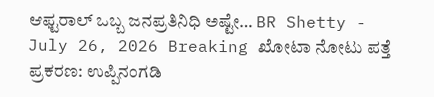ಆಫ್ಟರಾಲ್ ಒಬ್ಬ ಜನಪ್ರತಿನಿಧಿ ಅಷ್ಟೇ… BR Shetty - July 26, 2026 Breaking ಖೋಟಾ ನೋಟು ಪತ್ತೆ ಪ್ರಕರಣ: ಉಪ್ಪಿನಂಗಡಿ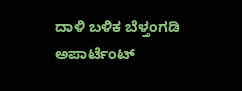ದಾಳಿ ಬಳಿಕ ಬೆಳ್ತಂಗಡಿ ಅಪಾರ್ಟೆಂಟ್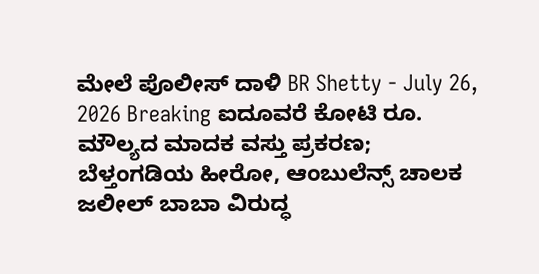ಮೇಲೆ ಪೊಲೀಸ್ ದಾಳಿ BR Shetty - July 26, 2026 Breaking ಐದೂವರೆ ಕೋಟಿ ರೂ. ಮೌಲ್ಯದ ಮಾದಕ ವಸ್ತು ಪ್ರಕರಣ; ಬೆಳ್ತಂಗಡಿಯ ಹೀರೋ, ಆಂಬುಲೆನ್ಸ್ ಚಾಲಕ ಜಲೀಲ್ ಬಾಬಾ ವಿರುದ್ಧ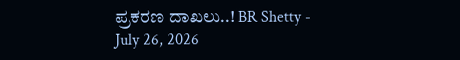ಪ್ರಕರಣ ದಾಖಲು..! BR Shetty - July 26, 2026